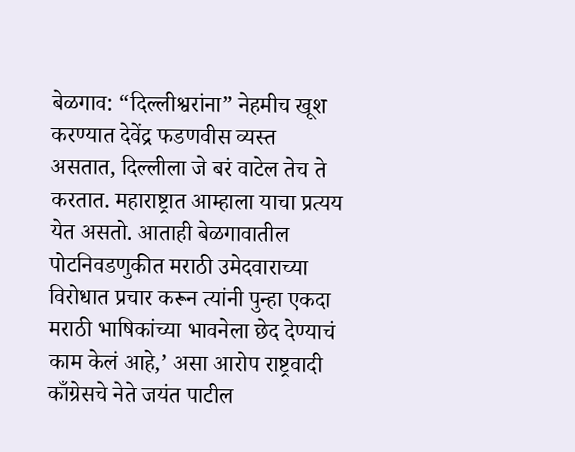बेळगाव: “दिल्लीश्वरांना” नेहमीच खूश करण्यात देवेंद्र फडणवीस व्यस्त असतात, दिल्लीला जे बरं वाटेल तेच ते करतात. महाराष्ट्रात आम्हाला याचा प्रत्यय येत असतो. आताही बेळगावातील पोटनिवडणुकीत मराठी उमेदवाराच्या विरोधात प्रचार करून त्यांनी पुन्हा एकदा मराठी भाषिकांच्या भावनेला छेद देण्याचं काम केलं आहे,’ असा आरोप राष्ट्रवादी काँग्रेसचे नेते जयंत पाटील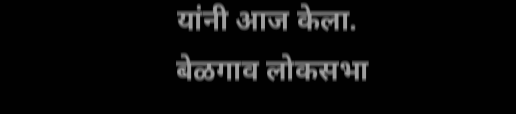यांनी आज केला.
बेळगाव लोकसभा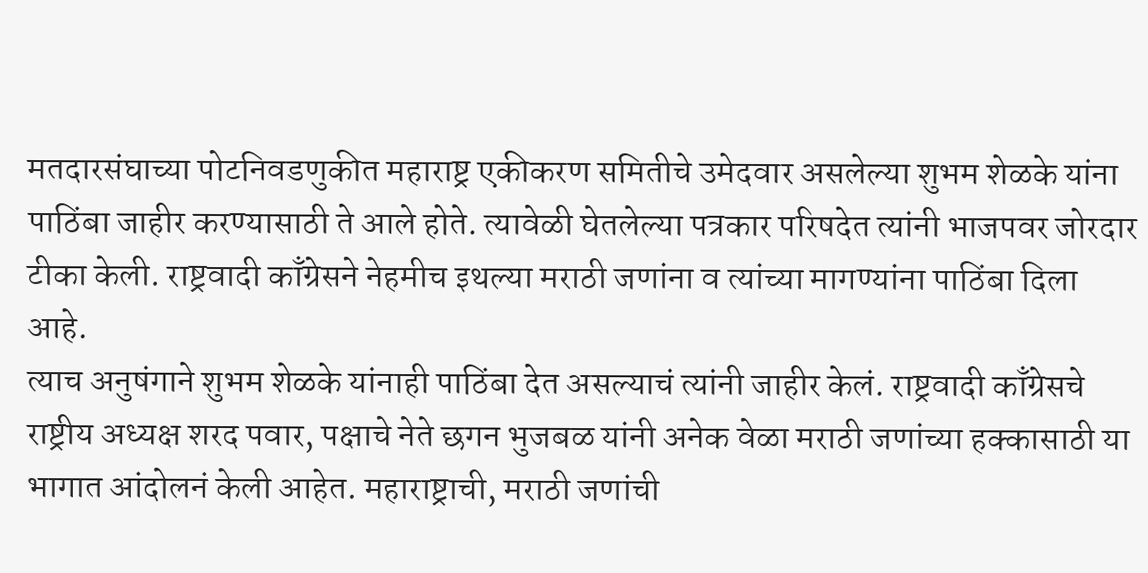मतदारसंघाच्या पोटनिवडणुकीत महाराष्ट्र एकीकरण समितीचे उमेदवार असलेल्या शुभम शेळके यांना पाठिंबा जाहीर करण्यासाठी ते आले होते. त्यावेळी घेतलेल्या पत्रकार परिषदेत त्यांनी भाजपवर जोरदार टीका केली. राष्ट्रवादी काँग्रेसने नेहमीच इथल्या मराठी जणांना व त्यांच्या मागण्यांना पाठिंबा दिला आहे.
त्याच अनुषंगाने शुभम शेळके यांनाही पाठिंबा देत असल्याचं त्यांनी जाहीर केलं. राष्ट्रवादी काँग्रेसचे राष्ट्रीय अध्यक्ष शरद पवार, पक्षाचे नेते छगन भुजबळ यांनी अनेक वेळा मराठी जणांच्या हक्कासाठी या भागात आंदोलनं केली आहेत. महाराष्ट्राची, मराठी जणांची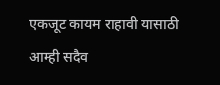एकजूट कायम राहावी यासाठी आम्ही सदैव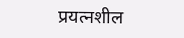प्रयत्नशील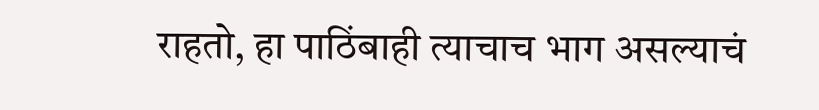राहतो, हा पाठिंबाही त्याचाच भाग असल्याचं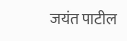जयंत पाटील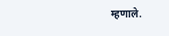म्हणाले.